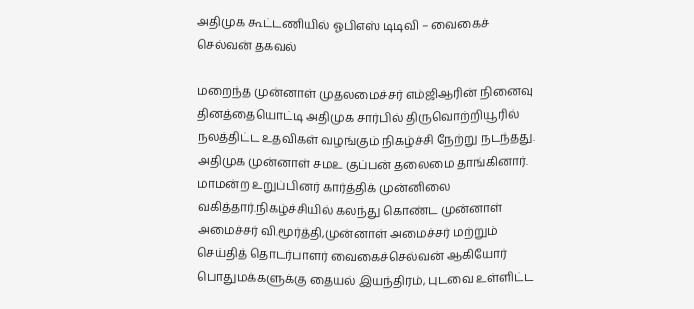அதிமுக கூட்டணியில் ஓபிஎஸ் டிடிவி – வைகைச் செல்வன் தகவல்

மறைந்த முன்னாள் முதலமைச்சர் எம்ஜிஆரின் நினைவு தினத்தையொட்டி அதிமுக சார்பில் திருவொற்றியூரில் நலத்திட்ட உதவிகள் வழங்கும் நிகழ்ச்சி நேற்று நடந்தது. அதிமுக முன்னாள் சமஉ குப்பன் தலைமை தாங்கினார். மாமன்ற உறுப்பினர் கார்த்திக் முன்னிலை வகித்தார்.நிகழ்ச்சியில் கலந்து கொண்ட முன்னாள் அமைச்சர் வி.மூர்த்தி,முன்னாள் அமைச்சர் மற்றும் செய்தித் தொடர்பாளர் வைகைச்செல்வன் ஆகியோர் பொதுமக்களுக்கு தையல் இயந்திரம், புடவை உள்ளிட்ட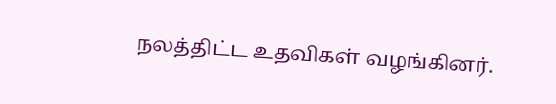நலத்திட்ட உதவிகள் வழங்கினர்.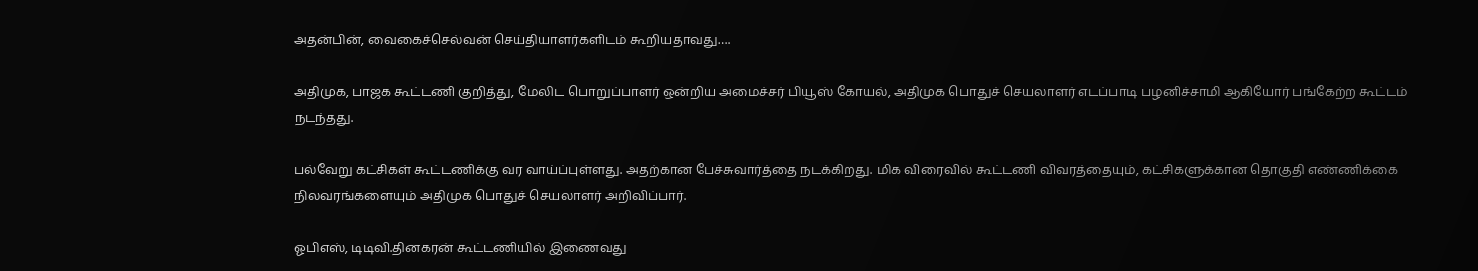அதன்பின், வைகைச்செல்வன் செய்தியாளர்களிடம் கூறியதாவது….

அதிமுக, பாஜக கூட்டணி குறித்து, மேலிட பொறுப்பாளர் ஒன்றிய அமைச்சர் பியூஸ் கோயல், அதிமுக பொதுச் செயலாளர் எடப்பாடி பழனிச்சாமி ஆகியோர் பங்கேற்ற கூட்டம் நடந்தது.

பல்வேறு கட்சிகள் கூட்டணிக்கு வர வாய்ப்புள்ளது. அதற்கான பேச்சுவார்த்தை நடக்கிறது. மிக விரைவில் கூட்டணி விவரத்தையும், கட்சிகளுக்கான தொகுதி எண்ணிக்கை நிலவரங்களையும் அதிமுக பொதுச் செயலாளர் அறிவிப்பார்.

ஓபிஎஸ், டிடிவி.தினகரன் கூட்டணியில் இணைவது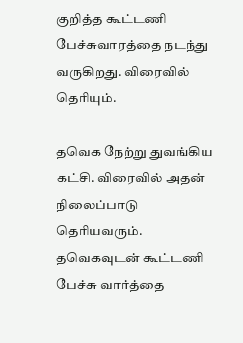குறித்த கூட்டணி பேச்சுவாரத்தை நடந்து வருகிறது. விரைவில் தெரியும்.

தவெக நேற்று துவங்கிய கட்சி. விரைவில் அதன் நிலைப்பாடு தெரியவரும். தவெகவுடன் கூட்டணி பேச்சு வார்த்தை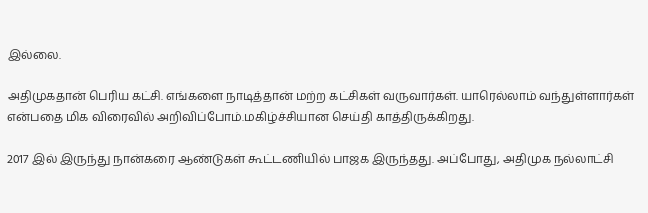இல்லை.

அதிமுகதான் பெரிய கட்சி. எங்களை நாடித்தான் மற்ற கட்சிகள் வருவார்கள். யாரெல்லாம் வந்துள்ளார்கள் என்பதை மிக விரைவில் அறிவிப்போம்.மகிழ்ச்சியான செய்தி காத்திருக்கிறது.

2017 இல் இருந்து நான்கரை ஆண்டுகள் கூட்டணியில் பாஜக இருந்தது. அப்போது, அதிமுக நல்லாட்சி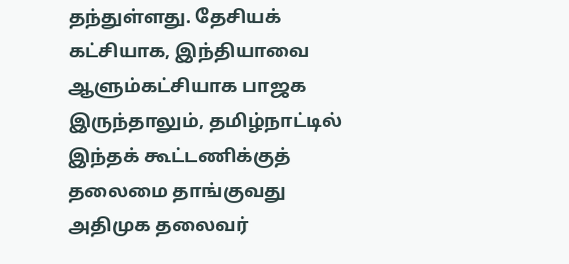தந்துள்ளது. தேசியக் கட்சியாக, இந்தியாவை ஆளும்கட்சியாக பாஜக இருந்தாலும், தமிழ்நாட்டில் இந்தக் கூட்டணிக்குத் தலைமை தாங்குவது அதிமுக தலைவர்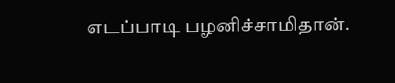எடப்பாடி பழனிச்சாமிதான்.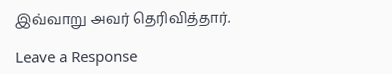இவ்வாறு அவர் தெரிவித்தார்.

Leave a Response